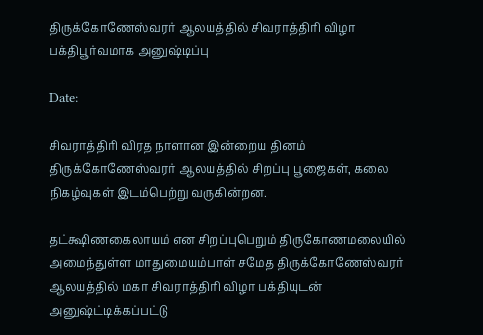திருக்கோணேஸ்வரர் ஆலயத்தில் சிவராத்திரி விழா பக்திபூர்வமாக அனுஷ்டிப்பு

Date:

சிவராத்திரி விரத நாளான இன்றைய தினம் திருக்கோணேஸ்வரர் ஆலயத்தில் சிறப்பு பூஜைகள், கலை நிகழ்வுகள் இடம்பெற்று வருகின்றன.

தட்க்ஷிணகைலாயம் என சிறப்புபெறும் திருகோணமலையில் அமைந்துள்ள மாதுமையம்பாள் சமேத திருக்கோணேஸ்வரர் ஆலயத்தில் மகா சிவராத்திரி விழா பக்தியுடன் அனுஷ்ட்டிக்கப்பட்டு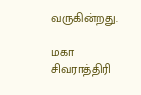வருகின்றது.

மகா சிவராத்திரி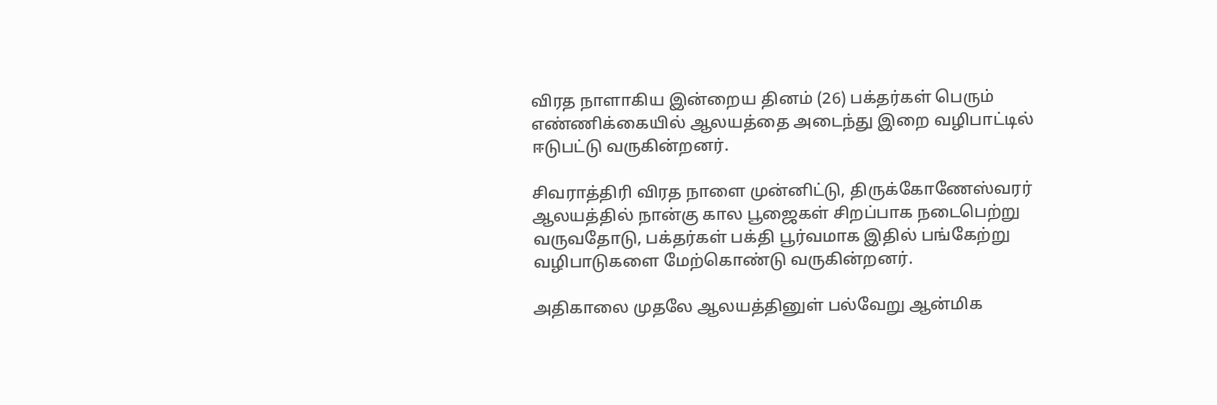விரத நாளாகிய இன்றைய தினம் (26) பக்தர்கள் பெரும் எண்ணிக்கையில் ஆலயத்தை அடைந்து இறை வழிபாட்டில் ஈடுபட்டு வருகின்றனர்.

சிவராத்திரி விரத நாளை முன்னிட்டு, திருக்கோணேஸ்வரர் ஆலயத்தில் நான்கு கால பூஜைகள் சிறப்பாக நடைபெற்று வருவதோடு, பக்தர்கள் பக்தி பூர்வமாக இதில் பங்கேற்று வழிபாடுகளை மேற்கொண்டு வருகின்றனர்.

அதிகாலை முதலே ஆலயத்தினுள் பல்வேறு ஆன்மிக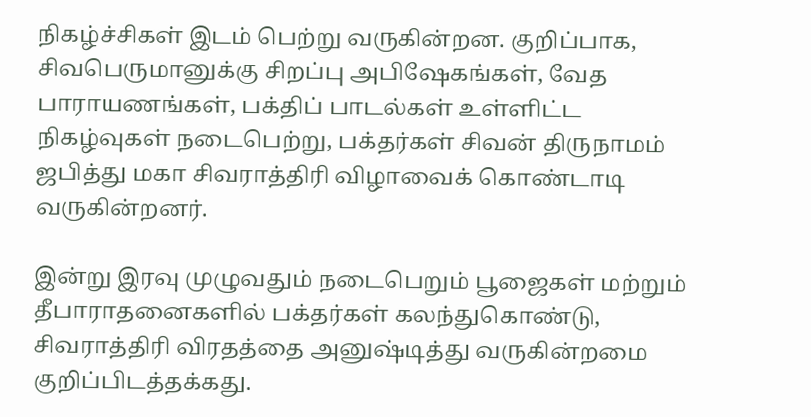நிகழ்ச்சிகள் இடம் பெற்று வருகின்றன. குறிப்பாக, சிவபெருமானுக்கு சிறப்பு அபிஷேகங்கள், வேத பாராயணங்கள், பக்திப் பாடல்கள் உள்ளிட்ட நிகழ்வுகள் நடைபெற்று, பக்தர்கள் சிவன் திருநாமம் ஜபித்து மகா சிவராத்திரி விழாவைக் கொண்டாடி வருகின்றனர்.

இன்று இரவு முழுவதும் நடைபெறும் பூஜைகள் மற்றும் தீபாராதனைகளில் பக்தர்கள் கலந்துகொண்டு, சிவராத்திரி விரதத்தை அனுஷ்டித்து வருகின்றமை குறிப்பிடத்தக்கது.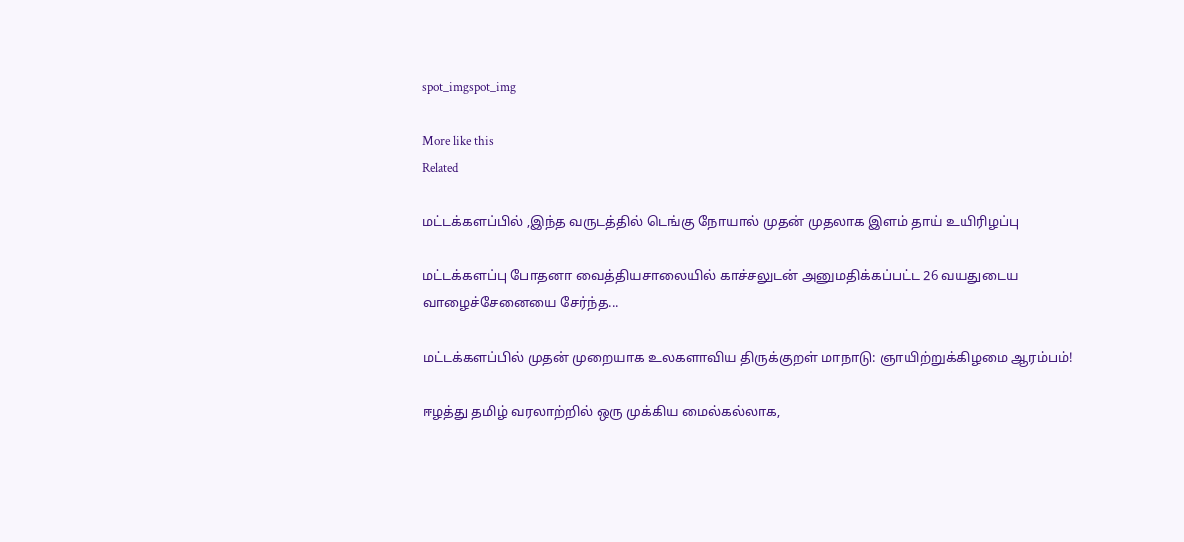spot_imgspot_img

More like this
Related

மட்டக்களப்பில் ,இந்த வருடத்தில் டெங்கு நோயால் முதன் முதலாக இளம் தாய் உயிரிழப்பு

மட்டக்களப்பு போதனா வைத்தியசாலையில் காச்சலுடன் அனுமதிக்கப்பட்ட 26 வயதுடைய வாழைச்சேனையை சேர்ந்த...

மட்டக்களப்பில் முதன் முறையாக உலகளாவிய திருக்குறள் மாநாடு: ஞாயிற்றுக்கிழமை ஆரம்பம்!

ஈழத்து தமிழ் வரலாற்றில் ஒரு முக்கிய மைல்கல்லாக,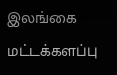இலங்கை மட்டக்களப்பு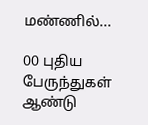மண்ணில்...

00 புதிய பேருந்துகள் ஆண்டு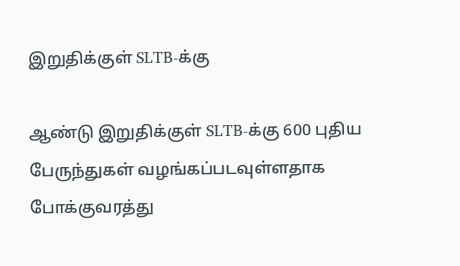இறுதிக்குள் SLTB-க்கு

ஆண்டு இறுதிக்குள் SLTB-க்கு 600 புதிய பேருந்துகள் வழங்கப்படவுள்ளதாக போக்குவரத்து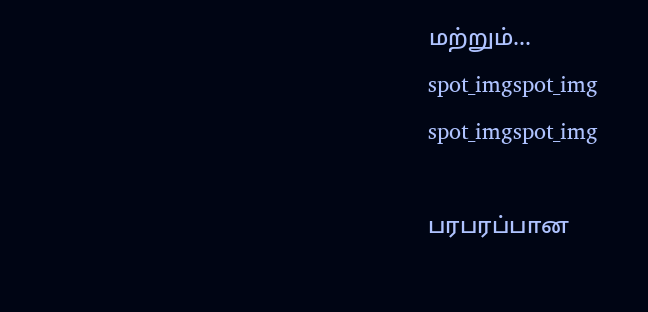மற்றும்...
spot_imgspot_img
spot_imgspot_img

பரபரப்பான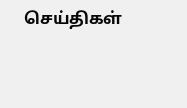செய்திகள்